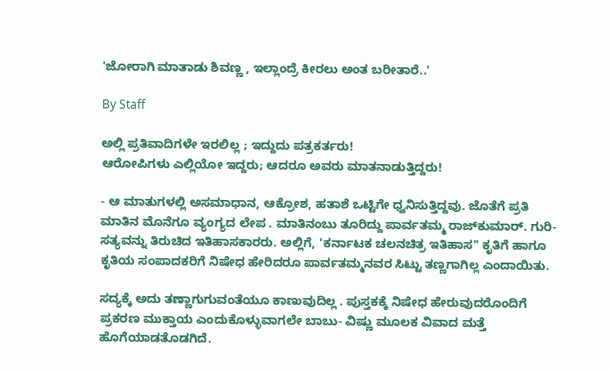'ಜೋರಾಗಿ ಮಾತಾಡು ಶಿವಣ್ಣ , ಇಲ್ಲಾಂದ್ರೆ ಕೀರಲು ಅಂತ ಬರೀತಾರೆ..'

By Staff

ಅಲ್ಲಿ ಪ್ರತಿವಾದಿಗಳೇ ಇರಲಿಲ್ಲ ; ಇದ್ದುದು ಪತ್ರಕರ್ತರು!
ಆರೋಪಿಗಳು ಎಲ್ಲಿಯೋ ಇದ್ದರು; ಆದರೂ ಅವರು ಮಾತನಾಡುತ್ತಿದ್ದರು!

- ಆ ಮಾತುಗಳಲ್ಲಿ ಅಸಮಾಧಾನ, ಆಕ್ರೋಶ, ಹತಾಶೆ ಒಟ್ಟಿಗೇ ಧ್ವನಿಸುತ್ತಿದ್ದವು. ಜೊತೆಗೆ ಪ್ರತಿ ಮಾತಿನ ಮೊನೆಗೂ ವ್ಯಂಗ್ಯದ ಲೇಪ . ಮಾತಿನಂಬು ತೂರಿದ್ದು ಪಾರ್ವತಮ್ಮ ರಾಜ್‌ಕುಮಾರ್‌. ಗುರಿ- ಸತ್ಯವನ್ನು ತಿರುಚಿದ ಇತಿಹಾಸಕಾರರು. ಅಲ್ಲಿಗೆ, 'ಕರ್ನಾಟಕ ಚಲನಚಿತ್ರ ಇತಿಹಾಸ" ಕೃತಿಗೆ ಹಾಗೂ ಕೃತಿಯ ಸಂಪಾದಕರಿಗೆ ನಿಷೇಧ ಹೇರಿದರೂ ಪಾರ್ವತಮ್ಮನವರ ಸಿಟ್ಟು ತಣ್ಣಗಾಗಿಲ್ಲ ಎಂದಾಯಿತು.

ಸದ್ಯಕ್ಕೆ ಅದು ತಣ್ಣಾಗುಗುವಂತೆಯೂ ಕಾಣುವುದಿಲ್ಲ . ಪುಸ್ತಕಕ್ಕೆ ನಿಷೇಧ ಹೇರುವುದರೊಂದಿಗೆ ಪ್ರಕರಣ ಮುಕ್ತಾಯ ಎಂದುಕೊಳ್ಳುವಾಗಲೇ ಬಾಬು- ವಿಷ್ಣು ಮೂಲಕ ವಿವಾದ ಮತ್ತೆ ಹೊಗೆಯಾಡತೊಡಗಿದೆ.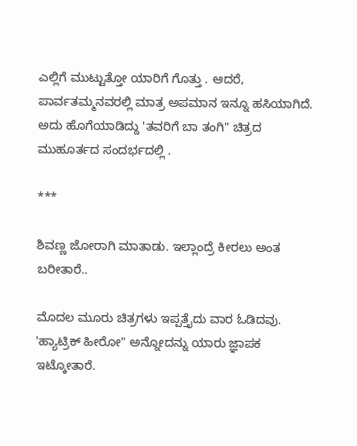ಎಲ್ಲಿಗೆ ಮುಟ್ಟುತ್ತೋ ಯಾರಿಗೆ ಗೊತ್ತು . ಆದರೆ, ಪಾರ್ವತಮ್ಮನವರಲ್ಲಿ ಮಾತ್ರ ಅಪಮಾನ ಇನ್ನೂ ಹಸಿಯಾಗಿದೆ. ಅದು ಹೊಗೆಯಾಡಿದ್ದು 'ತವರಿಗೆ ಬಾ ತಂಗಿ" ಚಿತ್ರದ ಮುಹೂರ್ತದ ಸಂದರ್ಭದಲ್ಲಿ .

***

ಶಿವಣ್ಣ ಜೋರಾಗಿ ಮಾತಾಡು. ಇಲ್ಲಾಂದ್ರೆ ಕೀರಲು ಅಂತ ಬರೀತಾರೆ..

ಮೊದಲ ಮೂರು ಚಿತ್ರಗಳು ಇಪ್ಪತ್ತೈದು ವಾರ ಓಡಿದವು. 'ಹ್ಯಾಟ್ರಿಕ್‌ ಹೀರೋ" ಅನ್ನೋದನ್ನು ಯಾರು ಜ್ಞಾಪಕ ಇಟ್ಕೋತಾರೆ.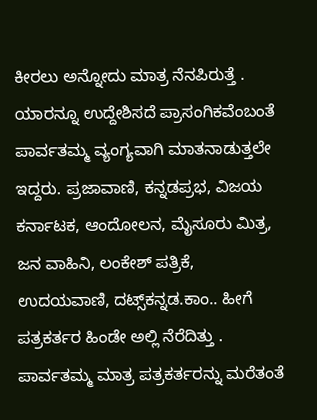ಕೀರಲು ಅನ್ನೋದು ಮಾತ್ರ ನೆನಪಿರುತ್ತೆ .
ಯಾರನ್ನೂ ಉದ್ದೇಶಿಸದೆ ಪ್ರಾಸಂಗಿಕವೆಂಬಂತೆ ಪಾರ್ವತಮ್ಮ ವ್ಯಂಗ್ಯವಾಗಿ ಮಾತನಾಡುತ್ತಲೇ ಇದ್ದರು. ಪ್ರಜಾವಾಣಿ, ಕನ್ನಡಪ್ರಭ, ವಿಜಯ ಕರ್ನಾಟಕ, ಆಂದೋಲನ, ಮೈಸೂರು ಮಿತ್ರ, ಜನ ವಾಹಿನಿ, ಲಂಕೇಶ್‌ ಪತ್ರಿಕೆ, ಉದಯವಾಣಿ, ದಟ್ಸ್‌ಕನ್ನಡ.ಕಾಂ.. ಹೀಗೆ ಪತ್ರಕರ್ತರ ಹಿಂಡೇ ಅಲ್ಲಿ ನೆರೆದಿತ್ತು . ಪಾರ್ವತಮ್ಮ ಮಾತ್ರ ಪತ್ರಕರ್ತರನ್ನು ಮರೆತಂತೆ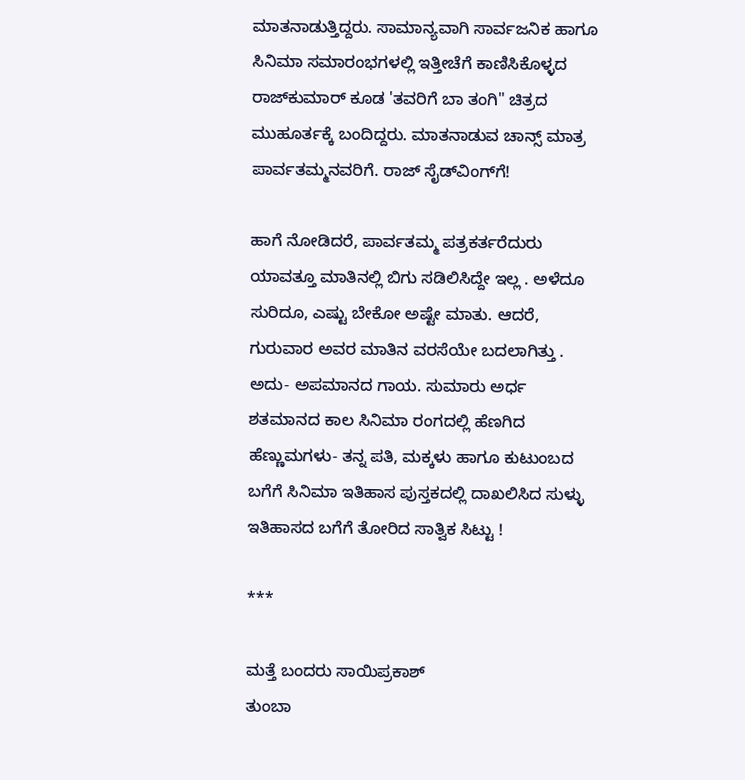ಮಾತನಾಡುತ್ತಿದ್ದರು. ಸಾಮಾನ್ಯವಾಗಿ ಸಾರ್ವಜನಿಕ ಹಾಗೂ ಸಿನಿಮಾ ಸಮಾರಂಭಗಳಲ್ಲಿ ಇತ್ತೀಚೆಗೆ ಕಾಣಿಸಿಕೊಳ್ಳದ ರಾಜ್‌ಕುಮಾರ್‌ ಕೂಡ 'ತವರಿಗೆ ಬಾ ತಂಗಿ" ಚಿತ್ರದ ಮುಹೂರ್ತಕ್ಕೆ ಬಂದಿದ್ದರು. ಮಾತನಾಡುವ ಚಾನ್ಸ್‌ ಮಾತ್ರ ಪಾರ್ವತಮ್ಮನವರಿಗೆ. ರಾಜ್‌ ಸೈಡ್‌ವಿಂಗ್‌ಗೆ!

ಹಾಗೆ ನೋಡಿದರೆ, ಪಾರ್ವತಮ್ಮ ಪತ್ರಕರ್ತರೆದುರು ಯಾವತ್ತೂ ಮಾತಿನಲ್ಲಿ ಬಿಗು ಸಡಿಲಿಸಿದ್ದೇ ಇಲ್ಲ . ಅಳೆದೂ ಸುರಿದೂ, ಎಷ್ಟು ಬೇಕೋ ಅಷ್ಟೇ ಮಾತು. ಆದರೆ, ಗುರುವಾರ ಅವರ ಮಾತಿನ ವರಸೆಯೇ ಬದಲಾಗಿತ್ತು . ಅದು- ಅಪಮಾನದ ಗಾಯ. ಸುಮಾರು ಅರ್ಧ ಶತಮಾನದ ಕಾಲ ಸಿನಿಮಾ ರಂಗದಲ್ಲಿ ಹೆಣಗಿದ ಹೆಣ್ಣುಮಗಳು- ತನ್ನ ಪತಿ, ಮಕ್ಕಳು ಹಾಗೂ ಕುಟುಂಬದ ಬಗೆಗೆ ಸಿನಿಮಾ ಇತಿಹಾಸ ಪುಸ್ತಕದಲ್ಲಿ ದಾಖಲಿಸಿದ ಸುಳ್ಳು ಇತಿಹಾಸದ ಬಗೆಗೆ ತೋರಿದ ಸಾತ್ವಿಕ ಸಿಟ್ಟು !

***

ಮತ್ತೆ ಬಂದರು ಸಾಯಿಪ್ರಕಾಶ್‌
ತುಂಬಾ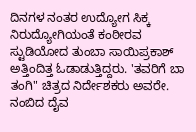ದಿನಗಳ ನಂತರ ಉದ್ಯೋಗ ಸಿಕ್ಕ ನಿರುದ್ಯೋಗಿಯಂತೆ ಕಂಠೀರವ ಸ್ಟುಡಿಯೋದ ತುಂಬಾ ಸಾಯಿಪ್ರಕಾಶ್‌ ಅತ್ತಿಂದಿತ್ತ ಓಡಾಡುತ್ತಿದ್ದರು. 'ತವರಿಗೆ ಬಾ ತಂಗಿ" ಚಿತ್ರದ ನಿರ್ದೇಶಕರು ಅವರೇ. ನಂಬಿದ ದೈವ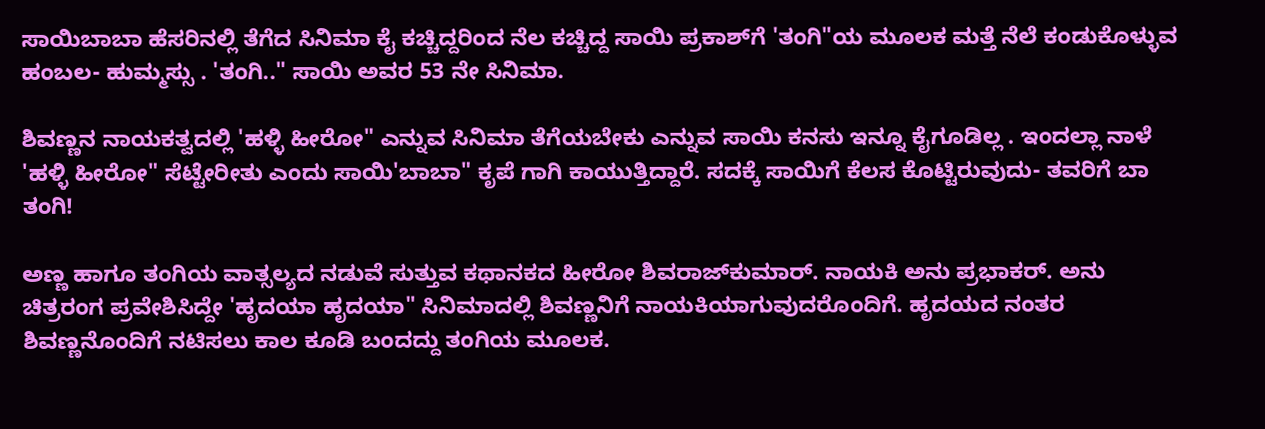ಸಾಯಿಬಾಬಾ ಹೆಸರಿನಲ್ಲಿ ತೆಗೆದ ಸಿನಿಮಾ ಕೈ ಕಚ್ಚಿದ್ದರಿಂದ ನೆಲ ಕಚ್ಚಿದ್ದ ಸಾಯಿ ಪ್ರಕಾಶ್‌ಗೆ 'ತಂಗಿ"ಯ ಮೂಲಕ ಮತ್ತೆ ನೆಲೆ ಕಂಡುಕೊಳ್ಳುವ ಹಂಬಲ- ಹುಮ್ಮಸ್ಸು . 'ತಂಗಿ.." ಸಾಯಿ ಅವರ 53 ನೇ ಸಿನಿಮಾ.

ಶಿವಣ್ಣನ ನಾಯಕತ್ವದಲ್ಲಿ 'ಹಳ್ಳಿ ಹೀರೋ" ಎನ್ನುವ ಸಿನಿಮಾ ತೆಗೆಯಬೇಕು ಎನ್ನುವ ಸಾಯಿ ಕನಸು ಇನ್ನೂ ಕೈಗೂಡಿಲ್ಲ . ಇಂದಲ್ಲಾ ನಾಳೆ 'ಹಳ್ಳಿ ಹೀರೋ" ಸೆಟ್ಟೇರೀತು ಎಂದು ಸಾಯಿ'ಬಾಬಾ" ಕೃಪೆ ಗಾಗಿ ಕಾಯುತ್ತಿದ್ದಾರೆ. ಸದಕ್ಕೆ ಸಾಯಿಗೆ ಕೆಲಸ ಕೊಟ್ಟಿರುವುದು- ತವರಿಗೆ ಬಾ ತಂಗಿ!

ಅಣ್ಣ ಹಾಗೂ ತಂಗಿಯ ವಾತ್ಸಲ್ಯದ ನಡುವೆ ಸುತ್ತುವ ಕಥಾನಕದ ಹೀರೋ ಶಿವರಾಜ್‌ಕುಮಾರ್‌. ನಾಯಕಿ ಅನು ಪ್ರಭಾಕರ್‌. ಅನು ಚಿತ್ರರಂಗ ಪ್ರವೇಶಿಸಿದ್ದೇ 'ಹೃದಯಾ ಹೃದಯಾ" ಸಿನಿಮಾದಲ್ಲಿ ಶಿವಣ್ಣನಿಗೆ ನಾಯಕಿಯಾಗುವುದರೊಂದಿಗೆ. ಹೃದಯದ ನಂತರ ಶಿವಣ್ಣನೊಂದಿಗೆ ನಟಿಸಲು ಕಾಲ ಕೂಡಿ ಬಂದದ್ದು ತಂಗಿಯ ಮೂಲಕ.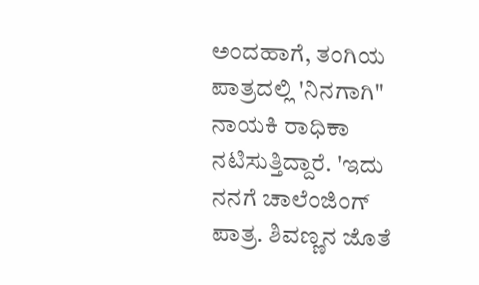ಅಂದಹಾಗೆ, ತಂಗಿಯ ಪಾತ್ರದಲ್ಲಿ 'ನಿನಗಾಗಿ" ನಾಯಕಿ ರಾಧಿಕಾ ನಟಿಸುತ್ತಿದ್ದಾರೆ. 'ಇದು ನನಗೆ ಚಾಲೆಂಜಿಂಗ್‌ ಪಾತ್ರ. ಶಿವಣ್ಣನ ಜೊತೆ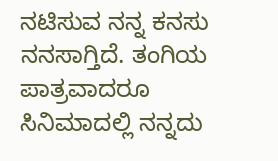ನಟಿಸುವ ನನ್ನ ಕನಸು ನನಸಾಗ್ತಿದೆ. ತಂಗಿಯ ಪಾತ್ರವಾದರೂ ಸಿನಿಮಾದಲ್ಲಿ ನನ್ನದು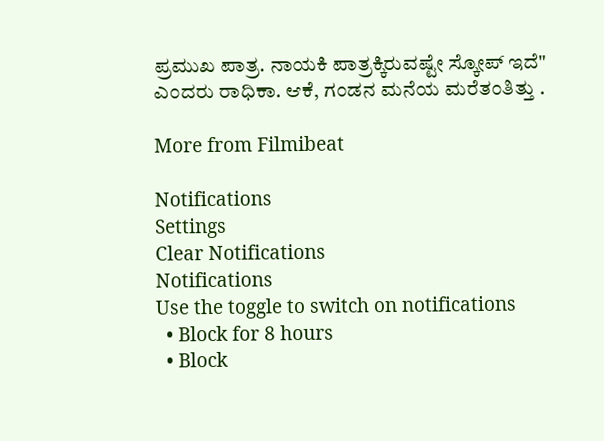ಪ್ರಮುಖ ಪಾತ್ರ. ನಾಯಕಿ ಪಾತ್ರಕ್ಕಿರುವಷ್ಟೇ ಸ್ಕೋಪ್‌ ಇದೆ" ಎಂದರು ರಾಧಿಕಾ. ಆಕೆ, ಗಂಡನ ಮನೆಯ ಮರೆತಂತಿತ್ತು .

More from Filmibeat

Notifications
Settings
Clear Notifications
Notifications
Use the toggle to switch on notifications
  • Block for 8 hours
  • Block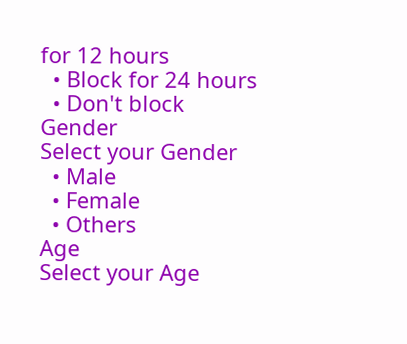for 12 hours
  • Block for 24 hours
  • Don't block
Gender
Select your Gender
  • Male
  • Female
  • Others
Age
Select your Age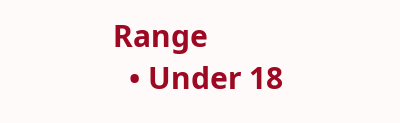Range
  • Under 18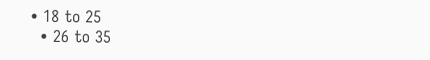• 18 to 25
  • 26 to 35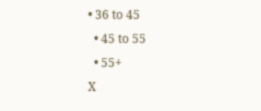• 36 to 45
  • 45 to 55
  • 55+
X